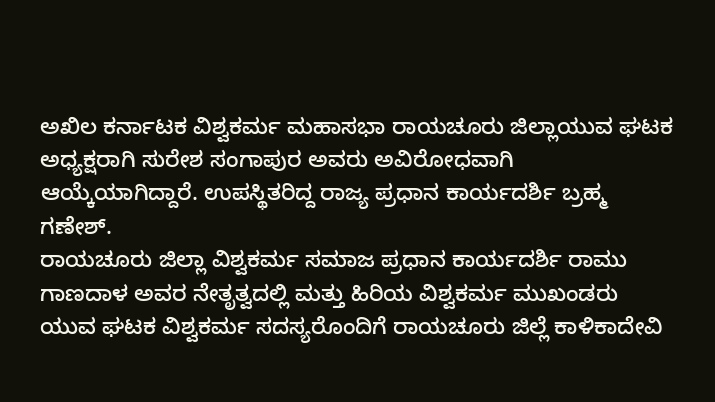ಅಖಿಲ ಕರ್ನಾಟಕ ವಿಶ್ವಕರ್ಮ ಮಹಾಸಭಾ ರಾಯಚೂರು ಜಿಲ್ಲಾಯುವ ಘಟಕ ಅಧ್ಯಕ್ಷರಾಗಿ ಸುರೇಶ ಸಂಗಾಪುರ ಅವರು ಅವಿರೋಧವಾಗಿ ಆಯ್ಕೆಯಾಗಿದ್ದಾರೆ. ಉಪಸ್ಥಿತರಿದ್ದ ರಾಜ್ಯ ಪ್ರಧಾನ ಕಾರ್ಯದರ್ಶಿ ಬ್ರಹ್ಮ ಗಣೇಶ್.
ರಾಯಚೂರು ಜಿಲ್ಲಾ ವಿಶ್ವಕರ್ಮ ಸಮಾಜ ಪ್ರಧಾನ ಕಾರ್ಯದರ್ಶಿ ರಾಮು ಗಾಣದಾಳ ಅವರ ನೇತೃತ್ವದಲ್ಲಿ ಮತ್ತು ಹಿರಿಯ ವಿಶ್ವಕರ್ಮ ಮುಖಂಡರು ಯುವ ಘಟಕ ವಿಶ್ವಕರ್ಮ ಸದಸ್ಯರೊಂದಿಗೆ ರಾಯಚೂರು ಜಿಲ್ಲೆ ಕಾಳಿಕಾದೇವಿ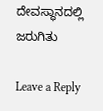ದೇವಸ್ಥಾನದಲ್ಲಿ ಜರುಗಿತು

Leave a Reply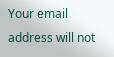Your email address will not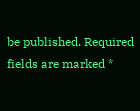be published. Required fields are marked *